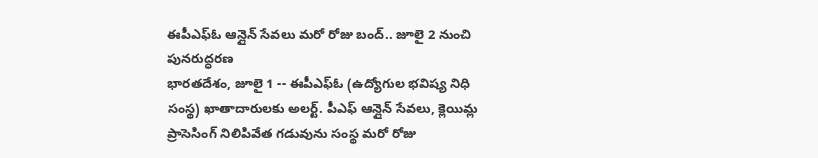ఈపీఎఫ్ఓ ఆన్లైన్ సేవలు మరో రోజు బంద్.. జూలై 2 నుంచి పునరుద్ధరణ
భారతదేశం, జూలై 1 -- ఈపీఎఫ్ఓ (ఉద్యోగుల భవిష్య నిధి సంస్థ) ఖాతాదారులకు అలర్ట్. పీఎఫ్ ఆన్లైన్ సేవలు, క్లెయిమ్ల ప్రాసెసింగ్ నిలిపివేత గడువును సంస్థ మరో రోజు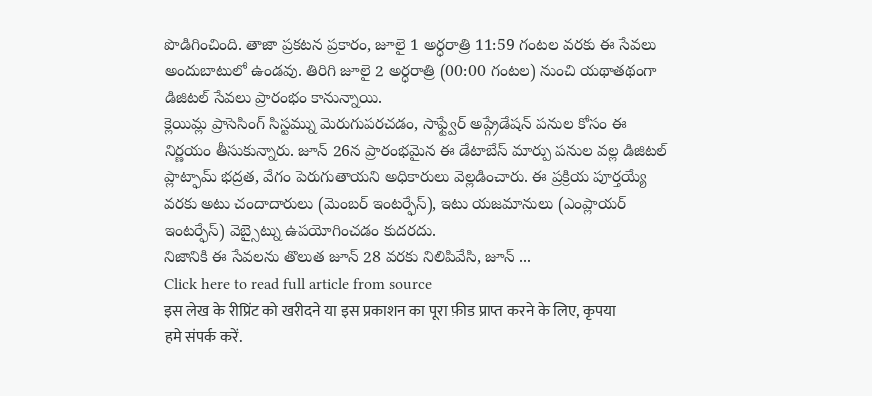పొడిగించింది. తాజా ప్రకటన ప్రకారం, జూలై 1 అర్ధరాత్రి 11:59 గంటల వరకు ఈ సేవలు అందుబాటులో ఉండవు. తిరిగి జూలై 2 అర్ధరాత్రి (00:00 గంటల) నుంచి యథాతథంగా డిజిటల్ సేవలు ప్రారంభం కానున్నాయి.
క్లెయిమ్ల ప్రాసెసింగ్ సిస్టమ్ను మెరుగుపరచడం, సాఫ్ట్వేర్ అప్గ్రేడేషన్ పనుల కోసం ఈ నిర్ణయం తీసుకున్నారు. జూన్ 26న ప్రారంభమైన ఈ డేటాబేస్ మార్పు పనుల వల్ల డిజిటల్ ప్లాట్ఫామ్ భద్రత, వేగం పెరుగుతాయని అధికారులు వెల్లడించారు. ఈ ప్రక్రియ పూర్తయ్యే వరకు అటు చందాదారులు (మెంబర్ ఇంటర్ఫేస్), ఇటు యజమానులు (ఎంప్లాయర్ ఇంటర్ఫేస్) వెబ్సైట్ను ఉపయోగించడం కుదరదు.
నిజానికి ఈ సేవలను తొలుత జూన్ 28 వరకు నిలిపివేసి, జూన్ ...
Click here to read full article from source
इस लेख के रीप्रिंट को खरीदने या इस प्रकाशन का पूरा फ़ीड प्राप्त करने के लिए, कृपया
हमे संपर्क करें.